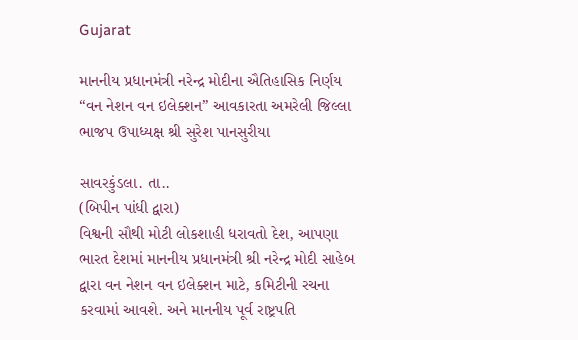Gujarat

માનનીય પ્રધાનમંત્રી નરેન્દ્ર મોદીના ઐતિહાસિક નિર્ણય “વન નેશન વન ઇલેક્શન” આવકારતા અમરેલી જિલ્લા ભાજપ ઉપાધ્યક્ષ શ્રી સુરેશ પાનસુરીયા

સાવરકુંડલા. તા..
(બિપીન પાંધી દ્વારા)
વિશ્વની સૌથી મોટી લોકશાહી ધરાવતો દેશ, આપણા ભારત દેશમાં માનનીય પ્રધાનમંત્રી શ્રી નરેન્દ્ર મોદી સાહેબ દ્વારા વન નેશન વન ઇલેક્શન માટે, કમિટીની રચના કરવામાં આવશે. અને માનનીય પૂર્વ રાષ્ટ્રપતિ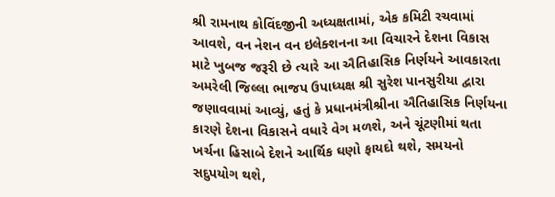શ્રી રામનાથ કોવિંદજીની અધ્યક્ષતામાં, એક કમિટી રચવામાં આવશે, વન નેશન વન ઇલેક્શનના આ વિચારને દેશના વિકાસ માટે ખુબજ જરૂરી છે ત્યારે આ ઐતિહાસિક નિર્ણયને આવકારતા અમરેલી જિલ્લા ભાજપ ઉપાધ્યક્ષ શ્રી સુરેશ પાનસુરીયા દ્વારા જણાવવામાં આવ્યું, હતું કે પ્રધાનમંત્રીશ્રીના ઐતિહાસિક નિર્ણયના કારણે દેશના વિકાસને વધારે વેગ મળશે, અને ચૂંટણીમાં થતા ખર્ચના હિસાબે દેશને આર્થિક ઘણો ફાયદો થશે, સમયનો સદુપયોગ થશે,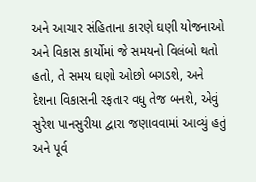અને આચાર સંહિતાના કારણે ઘણી યોજનાઓ અને વિકાસ કાર્યોમાં જે સમયનો વિલંબો થતો હતો, તે સમય ઘણો ઓછો બગડશે, અને દેશના વિકાસની રફતાર વધુ તેજ બનશે, એવું સુરેશ પાનસુરીયા દ્વારા જણાવવામાં આવ્યું હતું અને પૂર્વ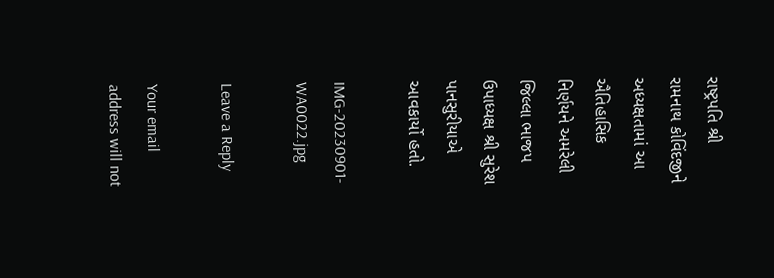રાષ્ટ્રપતિ શ્રી રામનાથ કોવિંદજીને અધ્યક્ષતામાં આ ઐતિહાસિક નિર્ણયને અમરેલી જિલ્લા ભાજપ ઉપાધ્યક્ષ શ્રી સુરેશ પાનસુરીયાએ આવકાર્યો હતો.

IMG-20230901-WA0022.jpg

Leave a Reply

Your email address will not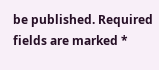be published. Required fields are marked *